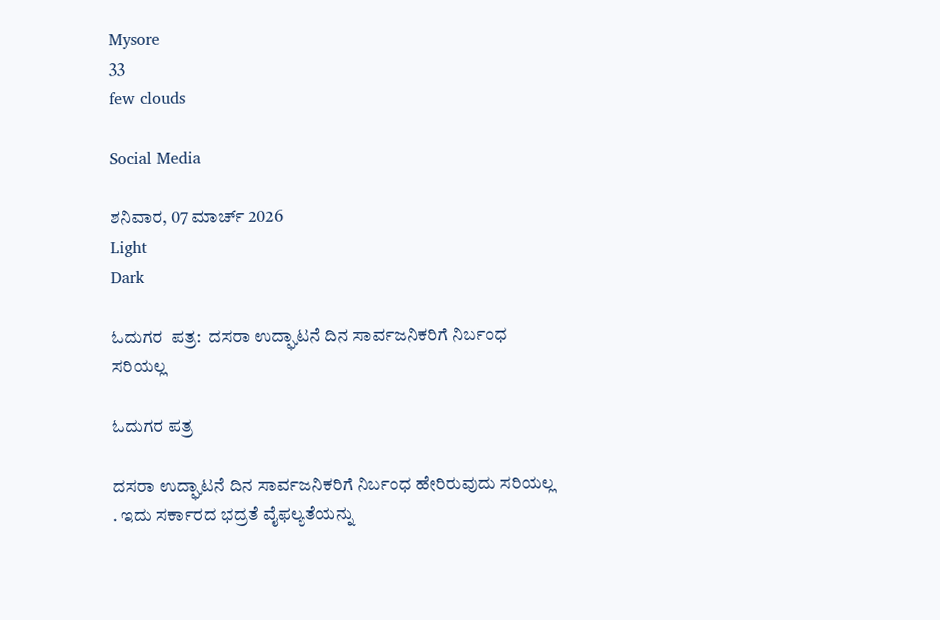Mysore
33
few clouds

Social Media

ಶನಿವಾರ, 07 ಮಾರ್ಚ್ 2026
Light
Dark

ಓದುಗರ  ಪತ್ರ:  ದಸರಾ ಉದ್ಘಾಟನೆ ದಿನ ಸಾರ್ವಜನಿಕರಿಗೆ ನಿರ್ಬಂಧ ಸರಿಯಲ್ಲ

ಓದುಗರ ಪತ್ರ

ದಸರಾ ಉದ್ಘಾಟನೆ ದಿನ ಸಾರ್ವಜನಿಕರಿಗೆ ನಿರ್ಬಂಧ ಹೇರಿರುವುದು ಸರಿಯಲ್ಲ . ಇದು ಸರ್ಕಾರದ ಭದ್ರತೆ ವೈಫಲ್ಯತೆಯನ್ನು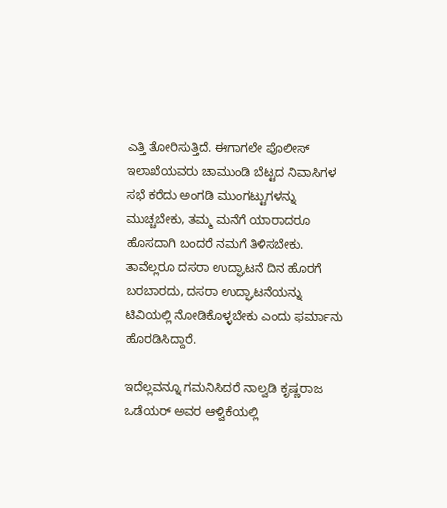ಎತ್ತಿ ತೋರಿಸುತ್ತಿದೆ. ಈಗಾಗಲೇ ಪೊಲೀಸ್ ಇಲಾಖೆಯವರು ಚಾಮುಂಡಿ ಬೆಟ್ಟದ ನಿವಾಸಿಗಳ ಸಭೆ ಕರೆದು ಅಂಗಡಿ ಮುಂಗಟ್ಟುಗಳನ್ನು ಮುಚ್ಚಬೇಕು, ತಮ್ಮ ಮನೆಗೆ ಯಾರಾದರೂ ಹೊಸದಾಗಿ ಬಂದರೆ ನಮಗೆ ತಿಳಿಸಬೇಕು. ತಾವೆಲ್ಲರೂ ದಸರಾ ಉದ್ಘಾಟನೆ ದಿನ ಹೊರಗೆ ಬರಬಾರದು, ದಸರಾ ಉದ್ಘಾಟನೆಯನ್ನು ಟಿವಿಯಲ್ಲಿ ನೋಡಿಕೊಳ್ಳಬೇಕು ಎಂದು ಫರ್ಮಾನು ಹೊರಡಿಸಿದ್ದಾರೆ.

ಇದೆಲ್ಲವನ್ನೂ ಗಮನಿಸಿದರೆ ನಾಲ್ವಡಿ ಕೃಷ್ಣರಾಜ ಒಡೆಯರ್ ಅವರ ಆಳ್ವಿಕೆಯಲ್ಲಿ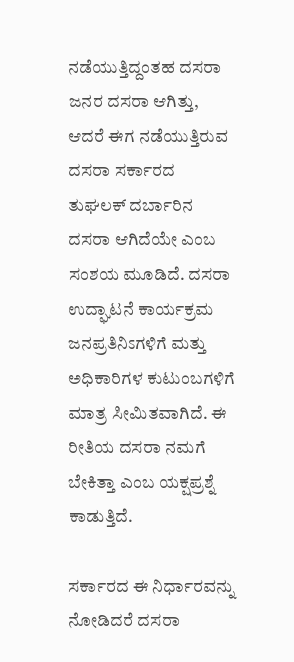ನಡೆಯುತ್ತಿದ್ದಂತಹ ದಸರಾ ಜನರ ದಸರಾ ಆಗಿತ್ತು, ಆದರೆ ಈಗ ನಡೆಯುತ್ತಿರುವ ದಸರಾ ಸರ್ಕಾರದ ತುಘಲಕ್ ದರ್ಬಾರಿನ ದಸರಾ ಆಗಿದೆಯೇ ಎಂಬ ಸಂಶಯ ಮೂಡಿದೆ. ದಸರಾ ಉದ್ಘಾಟನೆ ಕಾರ್ಯಕ್ರಮ ಜನಪ್ರತಿನಿಽಗಳಿಗೆ ಮತ್ತು ಅಧಿಕಾರಿಗಳ ಕುಟುಂಬಗಳಿಗೆ ಮಾತ್ರ ಸೀಮಿತವಾಗಿದೆ. ಈ ರೀತಿಯ ದಸರಾ ನಮಗೆ ಬೇಕಿತ್ತಾ ಎಂಬ ಯಕ್ಷಪ್ರಶ್ನೆ ಕಾಡುತ್ತಿದೆ.

ಸರ್ಕಾರದ ಈ ನಿರ್ಧಾರವನ್ನು ನೋಡಿದರೆ ದಸರಾ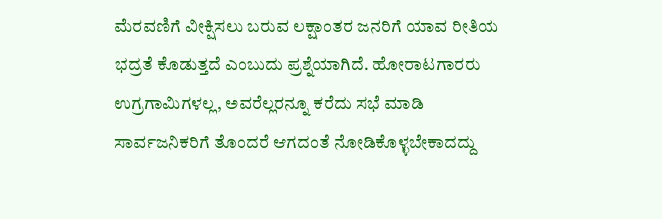ಮೆರವಣಿಗೆ ವೀಕ್ಷಿಸಲು ಬರುವ ಲಕ್ಷಾಂತರ ಜನರಿಗೆ ಯಾವ ರೀತಿಯ ಭದ್ರತೆ ಕೊಡುತ್ತದೆ ಎಂಬುದು ಪ್ರಶ್ನೆಯಾಗಿದೆ. ಹೋರಾಟಗಾರರು ಉಗ್ರಗಾಮಿಗಳಲ್ಲ, ಅವರೆಲ್ಲರನ್ನೂ ಕರೆದು ಸಭೆ ಮಾಡಿ ಸಾರ್ವಜನಿಕರಿಗೆ ತೊಂದರೆ ಆಗದಂತೆ ನೋಡಿಕೊಳ್ಳಬೇಕಾದದ್ದು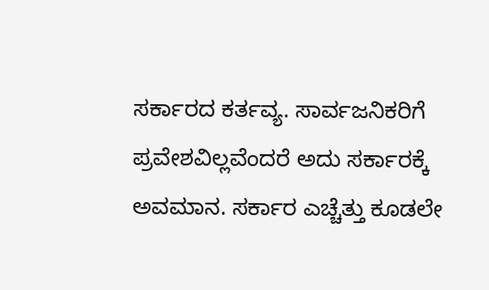ಸರ್ಕಾರದ ಕರ್ತವ್ಯ. ಸಾರ್ವಜನಿಕರಿಗೆ ಪ್ರವೇಶವಿಲ್ಲವೆಂದರೆ ಅದು ಸರ್ಕಾರಕ್ಕೆ ಅವಮಾನ. ಸರ್ಕಾರ ಎಚ್ಚೆತ್ತು ಕೂಡಲೇ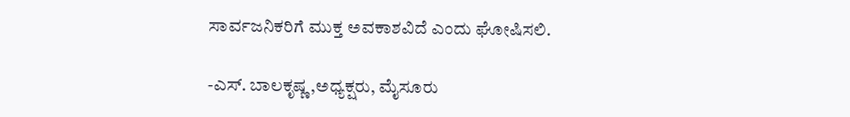ಸಾರ್ವಜನಿಕರಿಗೆ ಮುಕ್ತ ಅವಕಾಶವಿದೆ ಎಂದು ಘೋಷಿಸಲಿ.

-ಎಸ್. ಬಾಲಕೃಷ್ಣ,ಅಧ್ಯಕ್ಷರು, ಮೈಸೂರು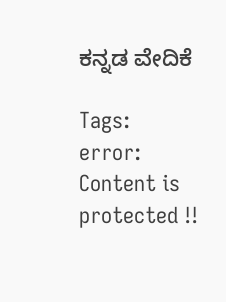ಕನ್ನಡ ವೇದಿಕೆ

Tags:
error: Content is protected !!